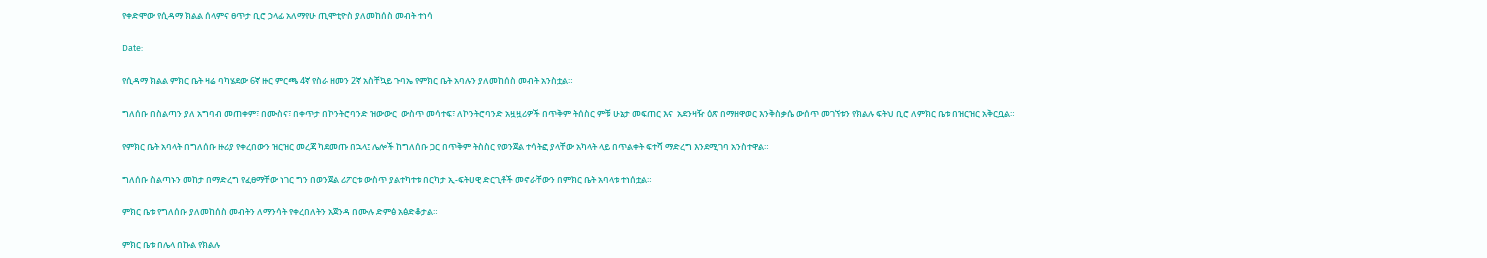የቀድሞው የሲዳማ ክልል ሰላምና ፀጥታ ቢሮ ኃላፊ አለማየሁ ጢሞቲዮስ ያለመከሰስ መብት ተነሳ

Date:

የሲዳማ ክልል ምክር ቤት ዛሬ ባካሄደው 6ኛ ዙር ምርጫ 4ኛ የስራ ዘመን 2ኛ አስቸኳይ ጉባኤ የምክር ቤት አባሉን ያለመከሰስ መብት አንስቷል።

ግለሰቡ በስልጣን ያለ አግባብ መጠቀም፣ በሙስና፣ በቀጥታ በኮንትሮባንድ ዝውውር  ውስጥ መሳተፍ፣ ለኮንትሮባንድ አዟዟሪዎች በጥቅም ትሰስር ምቹ ሁኔታ መፍጠር እና  አደንዛዥ ዕጽ በማዘዋወር እንቅስቃሴ ውሰጥ መገኘቱን የክልሉ ፍትህ ቢሮ ለምክር ቤቱ በዝርዝር አቅርቧል።

የምክር ቤት አባላት በግለሰቡ ዙሪያ የቀረበውን ዝርዝር መረጃ ካደመጡ በኋላ፤ ሌሎች ከግለሰቡ ጋር በጥቅም ትስስር የወንጀል ተሳትፎ ያላቸው አካላት ላይ በጥልቀት ፍተሻ ማድረግ እንደሚገባ አንስተዋል።

ግለሰቡ ስልጣኑን መከታ በማድረግ የፈፀማቸው ነገር ግን በወንጀል ሪፖርቱ ውስጥ ያልተካተቱ በርካታ ኢ-ፍትሀዊ ድርጊቶች መኖራቸውን በምክር ቤት አባላቱ ተነሰቷል።

ምክር ቤቱ የግለሰቡ ያለመከሰስ መብትን ለማንሳት የቀረበለትን አጀንዳ በሙሉ ድምፅ አፅድቆታል።

ምክር ቤቱ በሌላ በኩል የክልሉ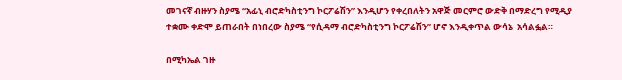መገናኛ ብዙሃን ስያሜ “አፊኒ ብሮድካስቲንግ ኮርፖሬሽን” እንዲሆን የቀረበለትን አዋጅ መርምሮ ውድቅ በማድረግ የሚዲያ ተቋሙ ቀድሞ ይጠራበት በነበረው ስያሜ “የሲዳማ ብሮድካስቲንግ ኮርፖሬሽን” ሆኖ እንዲቀጥል ውሳኔ  አሳልፏል።

በሚካኤል ገዙ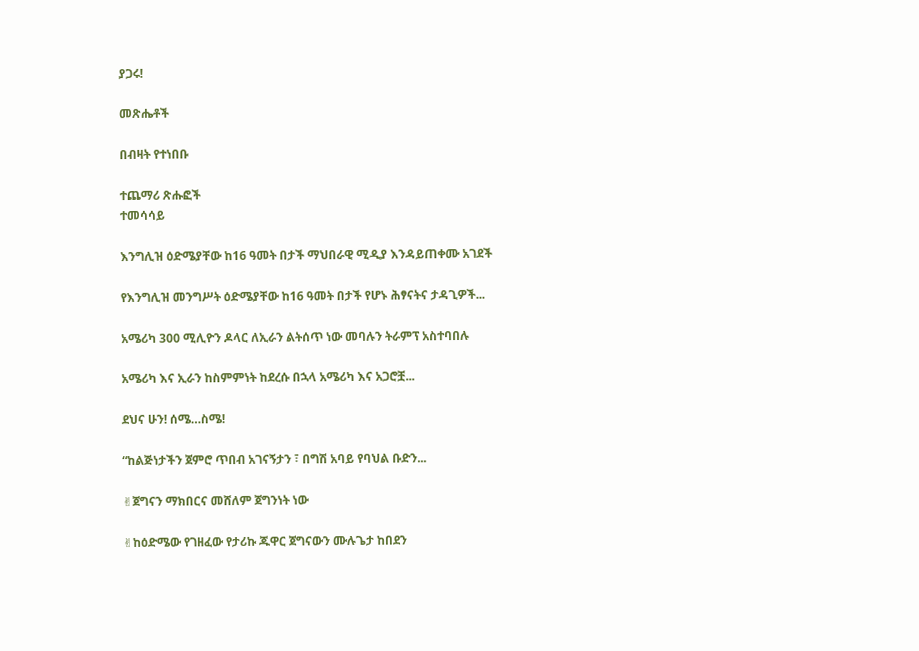ያጋሩ!

መጽሔቶች

በብዛት የተነበቡ

ተጨማሪ ጽሑፎች
ተመሳሳይ

እንግሊዝ ዕድሜያቸው ከ16 ዓመት በታች ማህበራዊ ሚዲያ እንዳይጠቀሙ አገደች

የእንግሊዝ መንግሥት ዕድሜያቸው ከ16 ዓመት በታች የሆኑ ሕፃናትና ታዳጊዎች...

አሜሪካ 300 ሚሊዮን ዶላር ለኢራን ልትሰጥ ነው መባሉን ትራምፕ አስተባበሉ

አሜሪካ እና ኢራን ከስምምነት ከደረሱ በኋላ አሜሪካ እና አጋሮቿ...

ደህና ሁን! ሰሜ…ስሜ!

“ከልጅነታችን ጀምሮ ጥበብ አገናኝታን ፣ በግሽ አባይ የባህል ቡድን...

✌ጀግናን ማክበርና መሸለም ጀግንነት ነው

✌ከዕድሜው የገዘፈው የታሪኩ ጁዋር ጀግናውን ሙሉጌታ ከበደን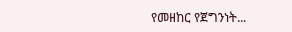የመዘከር የጀግንነት...